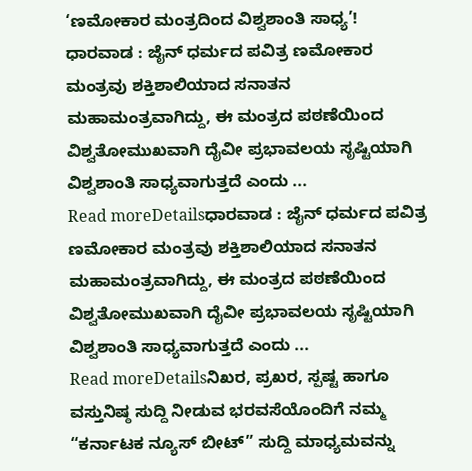‘ಣಮೋಕಾರ ಮಂತ್ರದಿಂದ ವಿಶ್ವಶಾಂತಿ ಸಾಧ್ಯ’!
ಧಾರವಾಡ : ಜೈನ್ ಧರ್ಮದ ಪವಿತ್ರ ಣಮೋಕಾರ ಮಂತ್ರವು ಶಕ್ತಿಶಾಲಿಯಾದ ಸನಾತನ ಮಹಾಮಂತ್ರವಾಗಿದ್ದು, ಈ ಮಂತ್ರದ ಪಠಣೆಯಿಂದ ವಿಶ್ವತೋಮುಖವಾಗಿ ದೈವೀ ಪ್ರಭಾವಲಯ ಸೃಷ್ಟಿಯಾಗಿ ವಿಶ್ವಶಾಂತಿ ಸಾಧ್ಯವಾಗುತ್ತದೆ ಎಂದು ...
Read moreDetailsಧಾರವಾಡ : ಜೈನ್ ಧರ್ಮದ ಪವಿತ್ರ ಣಮೋಕಾರ ಮಂತ್ರವು ಶಕ್ತಿಶಾಲಿಯಾದ ಸನಾತನ ಮಹಾಮಂತ್ರವಾಗಿದ್ದು, ಈ ಮಂತ್ರದ ಪಠಣೆಯಿಂದ ವಿಶ್ವತೋಮುಖವಾಗಿ ದೈವೀ ಪ್ರಭಾವಲಯ ಸೃಷ್ಟಿಯಾಗಿ ವಿಶ್ವಶಾಂತಿ ಸಾಧ್ಯವಾಗುತ್ತದೆ ಎಂದು ...
Read moreDetailsನಿಖರ, ಪ್ರಖರ, ಸ್ಪಷ್ಟ ಹಾಗೂ ವಸ್ತುನಿಷ್ಠ ಸುದ್ದಿ ನೀಡುವ ಭರವಸೆಯೊಂದಿಗೆ ನಮ್ಮ “ಕರ್ನಾಟಕ ನ್ಯೂಸ್ ಬೀಟ್” ಸುದ್ದಿ ಮಾಧ್ಯಮವನ್ನು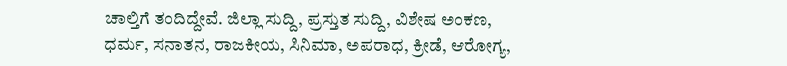ಚಾಲ್ತಿಗೆ ತಂದಿದ್ದೇವೆ. ಜಿಲ್ಲಾ ಸುದ್ದಿ, ಪ್ರಸ್ತುತ ಸುದ್ದಿ, ವಿಶೇಷ ಅಂಕಣ, ಧರ್ಮ, ಸನಾತನ, ರಾಜಕೀಯ, ಸಿನಿಮಾ, ಅಪರಾಧ, ಕ್ರೀಡೆ, ಆರೋಗ್ಯ,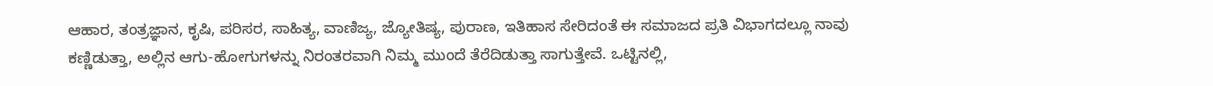ಆಹಾರ, ತಂತ್ರಜ್ಞಾನ, ಕೃಷಿ, ಪರಿಸರ, ಸಾಹಿತ್ಯ, ವಾಣಿಜ್ಯ, ಜ್ಯೋತಿಷ್ಯ, ಪುರಾಣ, ಇತಿಹಾಸ ಸೇರಿದಂತೆ ಈ ಸಮಾಜದ ಪ್ರತಿ ವಿಭಾಗದಲ್ಲೂ ನಾವು ಕಣ್ಣಿಡುತ್ತಾ, ಅಲ್ಲಿನ ಆಗು-ಹೋಗುಗಳನ್ನು ನಿರಂತರವಾಗಿ ನಿಮ್ಮ ಮುಂದೆ ತೆರೆದಿಡುತ್ತಾ ಸಾಗುತ್ತೇವೆ. ಒಟ್ಟಿನಲ್ಲಿ,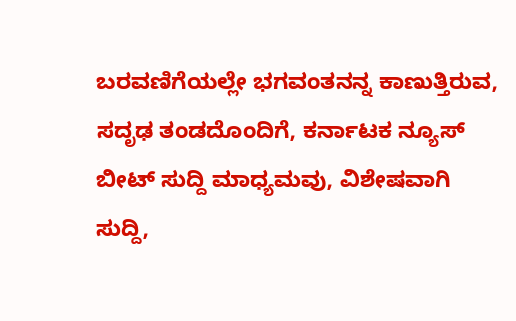ಬರವಣಿಗೆಯಲ್ಲೇ ಭಗವಂತನನ್ನ ಕಾಣುತ್ತಿರುವ, ಸದೃಢ ತಂಡದೊಂದಿಗೆ, ಕರ್ನಾಟಕ ನ್ಯೂಸ್ ಬೀಟ್ ಸುದ್ದಿ ಮಾಧ್ಯಮವು, ವಿಶೇಷವಾಗಿ ಸುದ್ದಿ,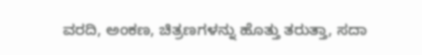ವರದಿ, ಅಂಕಣ, ಚಿತ್ರಣಗಳನ್ನು ಹೊತ್ತು ತರುತ್ತಾ, ಸದಾ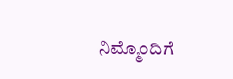ನಿಮ್ಮೊಂದಿಗೆ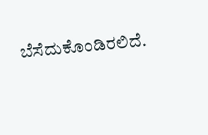ಬೆಸೆದುಕೊಂಡಿರಲಿದೆ.